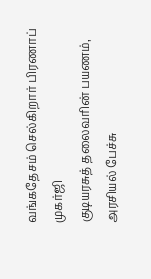வங்கதேசம் செல்கிறார் பிரணாப் முகர்ஜி
குடியரசுத் தலைவரின் பயணம், அரசியல் பேச்சு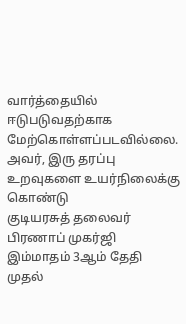வார்த்தையில் ஈடுபடுவதற்காக மேற்கொள்ளப்படவில்லை. அவர், இரு தரப்பு உறவுகளை உயர்நிலைக்கு கொண்டு
குடியரசுத் தலைவர் பிரணாப் முகர்ஜி இம்மாதம் 3ஆம் தேதி முதல்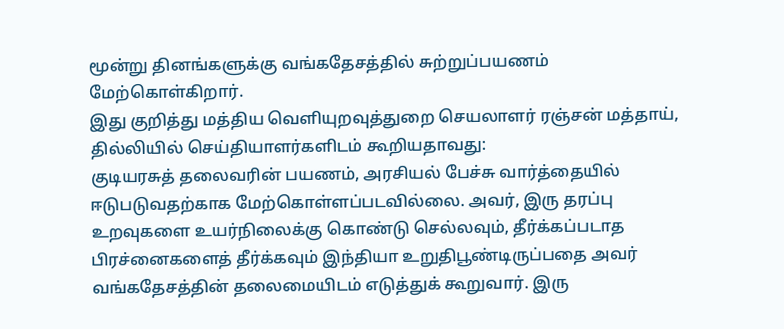மூன்று தினங்களுக்கு வங்கதேசத்தில் சுற்றுப்பயணம் மேற்கொள்கிறார்.
இது குறித்து மத்திய வெளியுறவுத்துறை செயலாளர் ரஞ்சன் மத்தாய், தில்லியில் செய்தியாளர்களிடம் கூறியதாவது:
குடியரசுத் தலைவரின் பயணம், அரசியல் பேச்சு வார்த்தையில் ஈடுபடுவதற்காக மேற்கொள்ளப்படவில்லை. அவர், இரு தரப்பு உறவுகளை உயர்நிலைக்கு கொண்டு செல்லவும், தீர்க்கப்படாத பிரச்னைகளைத் தீர்க்கவும் இந்தியா உறுதிபூண்டிருப்பதை அவர் வங்கதேசத்தின் தலைமையிடம் எடுத்துக் கூறுவார். இரு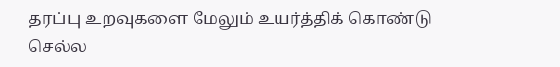தரப்பு உறவுகளை மேலும் உயர்த்திக் கொண்டு செல்ல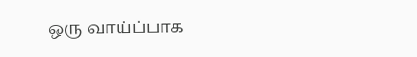ஒரு வாய்ப்பாக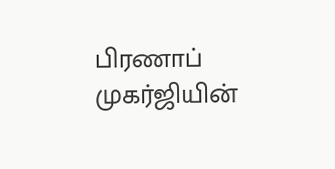பிரணாப் முகர்ஜியின்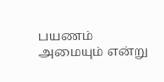பயணம் அமையும் என்று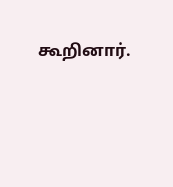கூறினார்.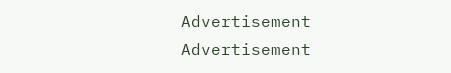Advertisement
Advertisement